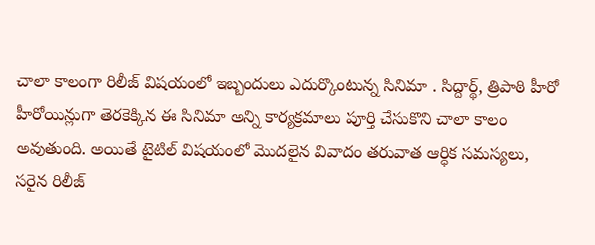చాలా కాలంగా రిలీజ్ విషయంలో ఇబ్బందులు ఎదుర్కొంటున్న సినిమా . సిద్దార్థ్, త్రిపాఠి హీరో హీరోయిన్లుగా తెరకెక్కిన ఈ సినిమా అన్ని కార్యక్రమాలు పూర్తి చేసుకొని చాలా కాలం అవుతుంది. అయితే టైటిల్ విషయంలో మొదలైన వివాదం తరువాత ఆర్ధిక సమస్యలు, సరైన రిలీజ్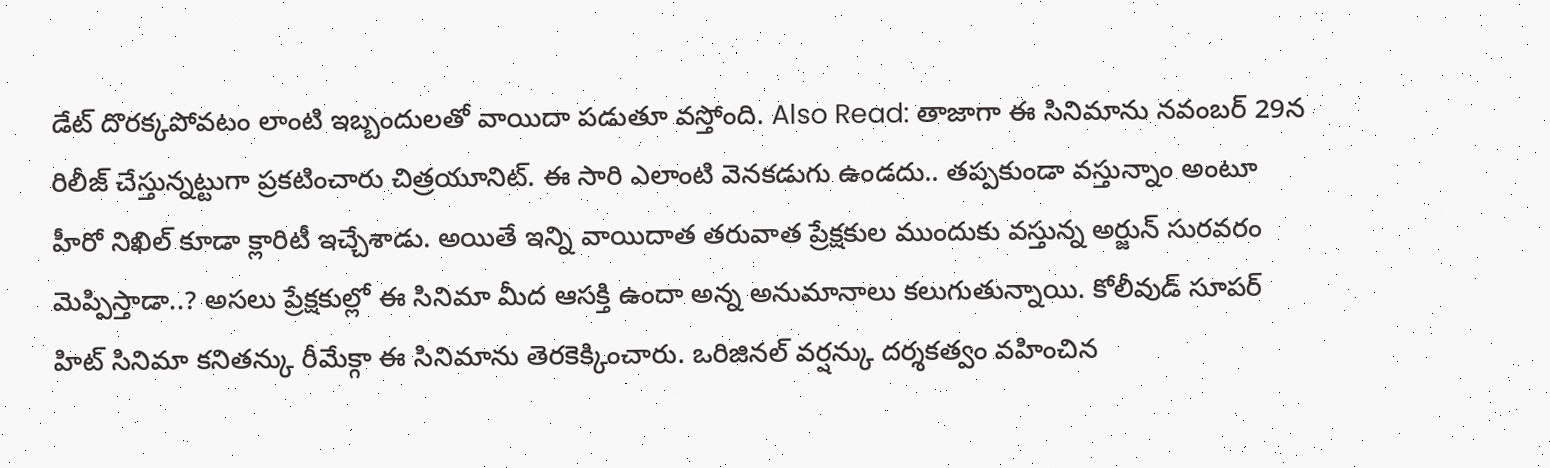డేట్ దొరక్కపోవటం లాంటి ఇబ్బందులతో వాయిదా పడుతూ వస్తోంది. Also Read: తాజాగా ఈ సినిమాను నవంబర్ 29న రిలీజ్ చేస్తున్నట్టుగా ప్రకటించారు చిత్రయూనిట్. ఈ సారి ఎలాంటి వెనకడుగు ఉండదు.. తప్పకుండా వస్తున్నాం అంటూ హీరో నిఖిల్ కూడా క్లారిటీ ఇచ్చేశాడు. అయితే ఇన్ని వాయిదాత తరువాత ప్రేక్షకుల ముందుకు వస్తున్న అర్జున్ సురవరం మెప్పిస్తాడా..? అసలు ప్రేక్షకుల్లో ఈ సినిమా మీద ఆసక్తి ఉందా అన్న అనుమానాలు కలుగుతున్నాయి. కోలీవుడ్ సూపర్ హిట్ సినిమా కనితన్కు రీమేక్గా ఈ సినిమాను తెరకెక్కించారు. ఒరిజినల్ వర్షన్కు దర్శకత్వం వహించిన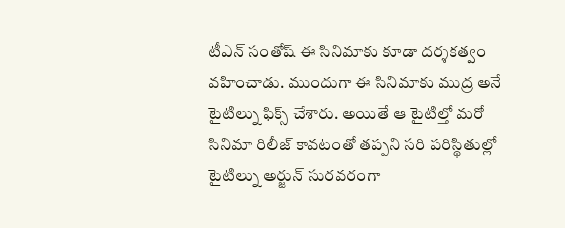టీఎన్ సంతోష్ ఈ సినిమాకు కూడా దర్శకత్వం వహించాడు. ముందుగా ఈ సినిమాకు ముద్ర అనే టైటిల్ను ఫిక్స్ చేశారు. అయితే ఆ టైటిల్తో మరో సినిమా రిలీజ్ కావటంతో తప్పని సరి పరిస్థితుల్లో టైటిల్ను అర్జున్ సురవరంగా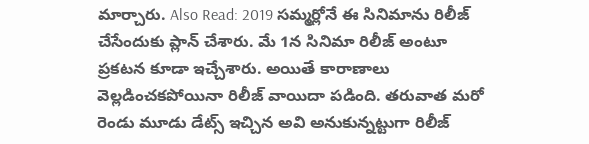మార్చారు. Also Read: 2019 సమ్మర్లోనే ఈ సినిమాను రిలీజ్ చేసేందుకు ప్లాన్ చేశారు. మే 1న సినిమా రిలీజ్ అంటూ ప్రకటన కూడా ఇచ్చేశారు. అయితే కారాణాలు వెల్లడించకపోయినా రిలీజ్ వాయిదా పడింది. తరువాత మరో రెండు మూడు డేట్స్ ఇచ్చిన అవి అనుకున్నట్టుగా రిలీజ్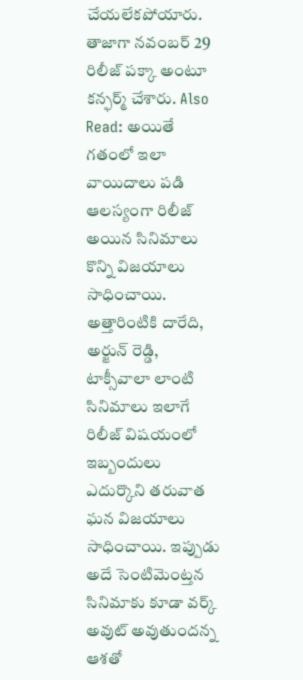చేయలేకపోయారు. తాజాగా నవంబర్ 29 రిలీజ్ పక్కా అంటూ కన్ఫర్మ్ చేశారు. Also Read: అయితే గతంలో ఇలా వాయిదాలు పడి ఆలస్యంగా రిలీజ్ అయిన సినిమాలు కొన్ని విజయాలు సాధించాయి. అత్తారింటికి దారేది, అర్జున్ రెడ్డి, టాక్సీవాలా లాంటి సినిమాలు ఇలాగే రిలీజ్ విషయంలో ఇబ్బందులు ఎదుర్కొని తరువాత ఘన విజయాలు సాధించాయి. ఇప్పుడు అదే సెంటిమెంట్తన సినిమాకు కూడా వర్క్ అవుట్ అవుతుందన్న ఆశతో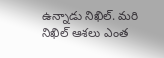ఉన్నాడు నిఖిల్. మరి నిఖిల్ ఆశలు ఎంత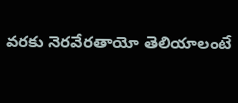వరకు నెరవేరతాయో తెలియాలంటే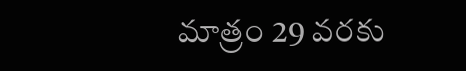మాత్రం 29 వరకు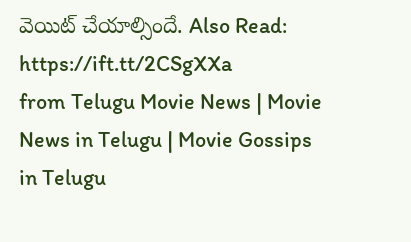వెయిట్ చేయాల్సిందే. Also Read:
https://ift.tt/2CSgXXa
from Telugu Movie News | Movie News in Telugu | Movie Gossips in Telugu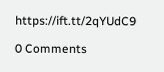https://ift.tt/2qYUdC9

0 Comments